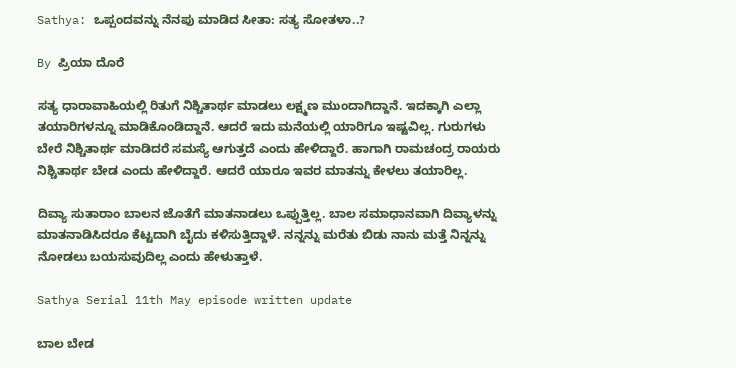Sathya: ಒಪ್ಪಂದವನ್ನು ನೆನಪು ಮಾಡಿದ ಸೀತಾ: ಸತ್ಯ ಸೋತಳಾ..?

By ಪ್ರಿಯಾ ದೊರೆ

ಸತ್ಯ ಧಾರಾವಾಹಿಯಲ್ಲಿ ರಿತುಗೆ ನಿಶ್ಚಿತಾರ್ಥ ಮಾಡಲು ಲಕ್ಷ್ಮಣ ಮುಂದಾಗಿದ್ದಾನೆ. ಇದಕ್ಕಾಗಿ ಎಲ್ಲಾ ತಯಾರಿಗಳನ್ನೂ ಮಾಡಿಕೊಂಡಿದ್ದಾನೆ. ಆದರೆ ಇದು ಮನೆಯಲ್ಲಿ ಯಾರಿಗೂ ಇಷ್ಟವಿಲ್ಲ. ಗುರುಗಳು ಬೇರೆ ನಿಶ್ಚಿತಾರ್ಥ ಮಾಡಿದರೆ ಸಮಸ್ಯೆ ಆಗುತ್ತದೆ ಎಂದು ಹೇಳಿದ್ದಾರೆ. ಹಾಗಾಗಿ ರಾಮಚಂದ್ರ ರಾಯರು ನಿಶ್ಚಿತಾರ್ಥ ಬೇಡ ಎಂದು ಹೇಳಿದ್ದಾರೆ. ಆದರೆ ಯಾರೂ ಇವರ ಮಾತನ್ನು ಕೇಳಲು ತಯಾರಿಲ್ಲ.

ದಿವ್ಯಾ ಸುತಾರಾಂ ಬಾಲನ ಜೊತೆಗೆ ಮಾತನಾಡಲು ಒಪ್ಪುತ್ತಿಲ್ಲ. ಬಾಲ ಸಮಾಧಾನವಾಗಿ ದಿವ್ಯಾಳನ್ನು ಮಾತನಾಡಿಸಿದರೂ ಕೆಟ್ಟದಾಗಿ ಬೈದು ಕಳಿಸುತ್ತಿದ್ದಾಳೆ. ನನ್ನನ್ನು ಮರೆತು ಬಿಡು ನಾನು ಮತ್ತೆ ನಿನ್ನನ್ನು ನೋಡಲು ಬಯಸುವುದಿಲ್ಲ ಎಂದು ಹೇಳುತ್ತಾಳೆ.

Sathya Serial 11th May episode written update

ಬಾಲ ಬೇಡ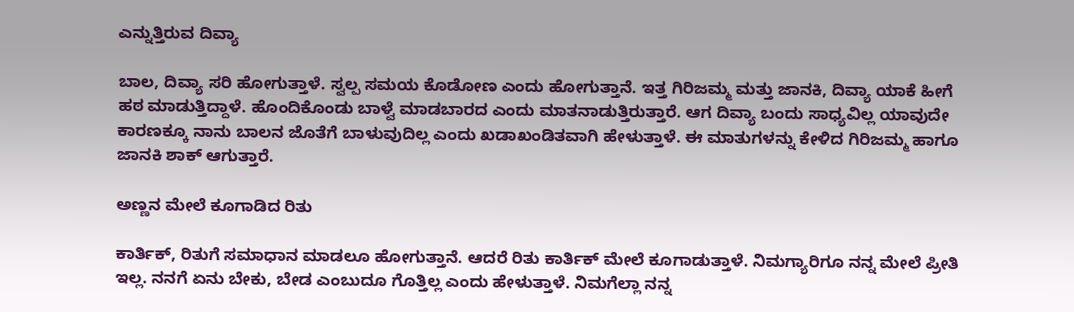ಎನ್ನುತ್ತಿರುವ ದಿವ್ಯಾ

ಬಾಲ, ದಿವ್ಯಾ ಸರಿ ಹೋಗುತ್ತಾಳೆ. ಸ್ವಲ್ಪ ಸಮಯ ಕೊಡೋಣ ಎಂದು ಹೋಗುತ್ತಾನೆ. ಇತ್ತ ಗಿರಿಜಮ್ಮ ಮತ್ತು ಜಾನಕಿ, ದಿವ್ಯಾ ಯಾಕೆ ಹೀಗೆ ಹಠ ಮಾಡುತ್ತಿದ್ದಾಳೆ. ಹೊಂದಿಕೊಂಡು ಬಾಳ್ವೆ ಮಾಡಬಾರದ ಎಂದು ಮಾತನಾಡುತ್ತಿರುತ್ತಾರೆ. ಆಗ ದಿವ್ಯಾ ಬಂದು ಸಾಧ್ಯವಿಲ್ಲ ಯಾವುದೇ ಕಾರಣಕ್ಕೂ ನಾನು ಬಾಲನ ಜೊತೆಗೆ ಬಾಳುವುದಿಲ್ಲ ಎಂದು ಖಡಾಖಂಡಿತವಾಗಿ ಹೇಳುತ್ತಾಳೆ. ಈ ಮಾತುಗಳನ್ನು ಕೇಳಿದ ಗಿರಿಜಮ್ಮ ಹಾಗೂ ಜಾನಕಿ ಶಾಕ್ ಆಗುತ್ತಾರೆ.

ಅಣ್ಣನ ಮೇಲೆ ಕೂಗಾಡಿದ ರಿತು

ಕಾರ್ತಿಕ್, ರಿತುಗೆ ಸಮಾಧಾನ ಮಾಡಲೂ ಹೋಗುತ್ತಾನೆ. ಆದರೆ ರಿತು ಕಾರ್ತಿಕ್ ಮೇಲೆ ಕೂಗಾಡುತ್ತಾಳೆ. ನಿಮಗ್ಯಾರಿಗೂ ನನ್ನ ಮೇಲೆ ಪ್ರೀತಿ ಇಲ್ಲ. ನನಗೆ ಏನು ಬೇಕು, ಬೇಡ ಎಂಬುದೂ ಗೊತ್ತಿಲ್ಲ ಎಂದು ಹೇಳುತ್ತಾಳೆ. ನಿಮಗೆಲ್ಲಾ ನನ್ನ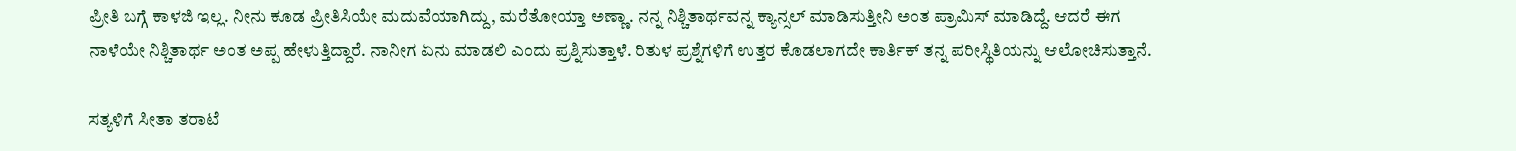ಪ್ರೀತಿ ಬಗ್ಗೆ ಕಾಳಜಿ ಇಲ್ಲ. ನೀನು ಕೂಡ ಪ್ರೀತಿಸಿಯೇ ಮದುವೆಯಾಗಿದ್ದು, ಮರೆತೋಯ್ತಾ ಅಣ್ಣಾ. ನನ್ನ ನಿಶ್ಚಿತಾರ್ಥವನ್ನ ಕ್ಯಾನ್ಸಲ್ ಮಾಡಿಸುತ್ತೀನಿ ಅಂತ ಪ್ರಾಮಿಸ್ ಮಾಡಿದ್ದೆ. ಆದರೆ ಈಗ ನಾಳೆಯೇ ನಿಶ್ಚಿತಾರ್ಥ ಅಂತ ಅಪ್ಪ ಹೇಳುತ್ತಿದ್ದಾರೆ. ನಾನೀಗ ಏನು ಮಾಡಲಿ ಎಂದು ಪ್ರಶ್ನಿಸುತ್ತಾಳೆ. ರಿತುಳ ಪ್ರಶ್ನೆಗಳಿಗೆ ಉತ್ತರ ಕೊಡಲಾಗದೇ ಕಾರ್ತಿಕ್ ತನ್ನ ಪರೀಸ್ಥಿತಿಯನ್ನು ಆಲೋಚಿಸುತ್ತಾನೆ.

ಸತ್ಯಳಿಗೆ ಸೀತಾ ತರಾಟೆ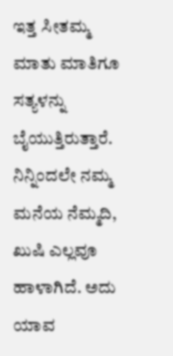ಇತ್ತ ಸೀತಮ್ಮ ಮಾತು ಮಾತಿಗೂ ಸತ್ಯಳನ್ನು ಬೈಯುತ್ತಿರುತ್ತಾರೆ. ನಿನ್ನಿಂದಲೇ ನಮ್ಮ ಮನೆಯ ನೆಮ್ಮದಿ, ಖುಷಿ ಎಲ್ಲವೂ ಹಾಳಾಗಿದೆ. ಅದು ಯಾವ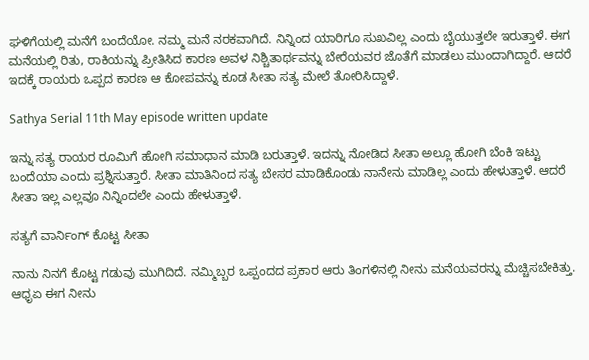ಘಳಿಗೆಯಲ್ಲಿ ಮನೆಗೆ ಬಂದೆಯೋ. ನಮ್ಮ ಮನೆ ನರಕವಾಗಿದೆ. ನಿನ್ನಿಂದ ಯಾರಿಗೂ ಸುಖವಿಲ್ಲ ಎಂದು ಬೈಯುತ್ತಲೇ ಇರುತ್ತಾಳೆ. ಈಗ ಮನೆಯಲ್ಲಿ ರಿತು, ರಾಕಿಯನ್ನು ಪ್ರೀತಿಸಿದ ಕಾರಣ ಅವಳ ನಿಶ್ಚಿತಾರ್ಥವನ್ನು ಬೇರೆಯವರ ಜೊತೆಗೆ ಮಾಡಲು ಮುಂದಾಗಿದ್ದಾರೆ. ಆದರೆ ಇದಕ್ಕೆ ರಾಯರು ಒಪ್ಪದ ಕಾರಣ ಆ ಕೋಪವನ್ನು ಕೂಡ ಸೀತಾ ಸತ್ಯ ಮೇಲೆ ತೋರಿಸಿದ್ದಾಳೆ.

Sathya Serial 11th May episode written update

ಇನ್ನು ಸತ್ಯ ರಾಯರ ರೂಮಿಗೆ ಹೋಗಿ ಸಮಾಧಾನ ಮಾಡಿ ಬರುತ್ತಾಳೆ. ಇದನ್ನು ನೋಡಿದ ಸೀತಾ ಅಲ್ಲೂ ಹೋಗಿ ಬೆಂಕಿ ಇಟ್ಟು ಬಂದೆಯಾ ಎಂದು ಪ್ರಶ್ನಿಸುತ್ತಾರೆ. ಸೀತಾ ಮಾತಿನಿಂದ ಸತ್ಯ ಬೇಸರ ಮಾಡಿಕೊಂಡು ನಾನೇನು ಮಾಡಿಲ್ಲ ಎಂದು ಹೇಳುತ್ತಾಳೆ. ಆದರೆ ಸೀತಾ ಇಲ್ಲ ಎಲ್ಲವೂ ನಿನ್ನಿಂದಲೇ ಎಂದು ಹೇಳುತ್ತಾಳೆ.

ಸತ್ಯಗೆ ವಾರ್ನಿಂಗ್ ಕೊಟ್ಟ ಸೀತಾ

ನಾನು ನಿನಗೆ ಕೊಟ್ಟ ಗಡುವು ಮುಗಿದಿದೆ. ನಮ್ಮಿಬ್ಬರ ಒಪ್ಪಂದದ ಪ್ರಕಾರ ಆರು ತಿಂಗಳಿನಲ್ಲಿ ನೀನು ಮನೆಯವರನ್ನು ಮೆಚ್ಚಿಸಬೇಕಿತ್ತು. ಆಧೃಏ ಈಗ ನೀನು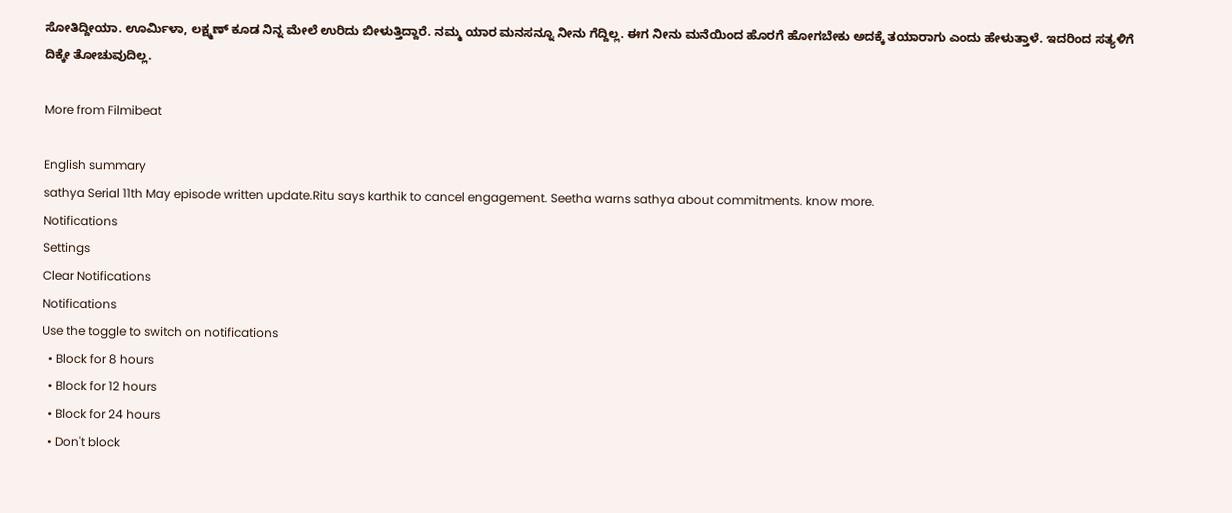ಸೋತಿದ್ದೀಯಾ. ಊರ್ಮಿಳಾ, ಲಕ್ಷ್ಮಣ್ ಕೂಡ ನಿನ್ನ ಮೇಲೆ ಉರಿದು ಬೀಳುತ್ತಿದ್ದಾರೆ. ನಮ್ಮ ಯಾರ ಮನಸನ್ನೂ ನೀನು ಗೆದ್ದಿಲ್ಲ. ಈಗ ನೀನು ಮನೆಯಿಂದ ಹೊರಗೆ ಹೋಗಬೇಕು ಅದಕ್ಕೆ ತಯಾರಾಗು ಎಂದು ಹೇಳುತ್ತಾಳೆ. ಇದರಿಂದ ಸತ್ಯಳಿಗೆ ದಿಕ್ಕೇ ತೋಚುವುದಿಲ್ಲ.

More from Filmibeat

English summary
sathya Serial 11th May episode written update.Ritu says karthik to cancel engagement. Seetha warns sathya about commitments. know more.
Notifications
Settings
Clear Notifications
Notifications
Use the toggle to switch on notifications
  • Block for 8 hours
  • Block for 12 hours
  • Block for 24 hours
  • Don't block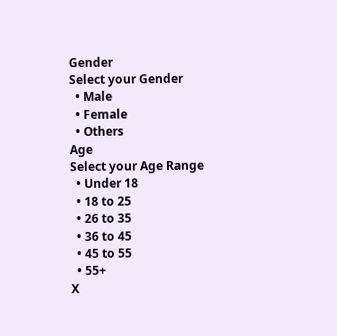Gender
Select your Gender
  • Male
  • Female
  • Others
Age
Select your Age Range
  • Under 18
  • 18 to 25
  • 26 to 35
  • 36 to 45
  • 45 to 55
  • 55+
X